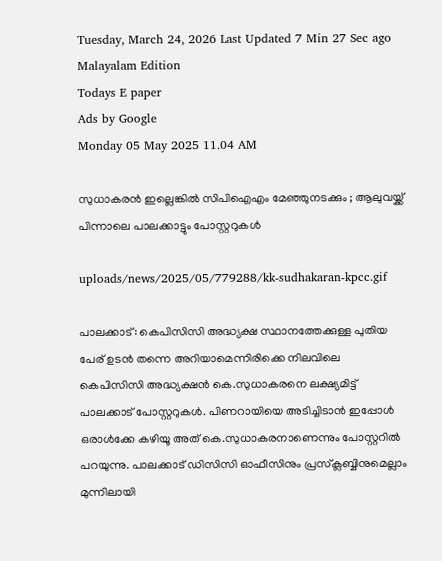Tuesday, March 24, 2026 Last Updated 7 Min 27 Sec ago Malayalam Edition
Todays E paper
Ads by Google
Monday 05 May 2025 11.04 AM

സുധാകരന്‍ ഇല്ലെങ്കില്‍ സിപിഐഎം മേഞ്ഞുനടക്കും ; ആലുവയ്ക്ക് പിന്നാലെ പാലക്കാട്ടും പോസ്റ്ററുകള്‍

uploads/news/2025/05/779288/kk-sudhakaran-kpcc.gif

പാലക്കാട്: കെപിസിസി അദ്ധ്യക്ഷ സ്ഥാനത്തേക്കുള്ള പുതിയ പേര് ഉടന്‍ തന്നെ അറിയാമെന്നിരിക്കെ നിലവിലെ കെപിസിസി അദ്ധ്യക്ഷന്‍ കെ.സുധാകരനെ ലക്ഷ്യമിട്ട് പാലക്കാട് പോസ്റ്ററുകള്‍. പിണറായിയെ അടിച്ചിടാന്‍ ഇപ്പോള്‍ ഒരാള്‍ക്കേ കഴിയൂ അത് കെ.സുധാകരനാണെന്നും പോസ്റ്ററില്‍ പറയുന്നു. പാലക്കാട് ഡിസിസി ഓഫീസിനും പ്രസ്‌ക്ലബ്ബിനുമെല്ലാം മുന്നിലായി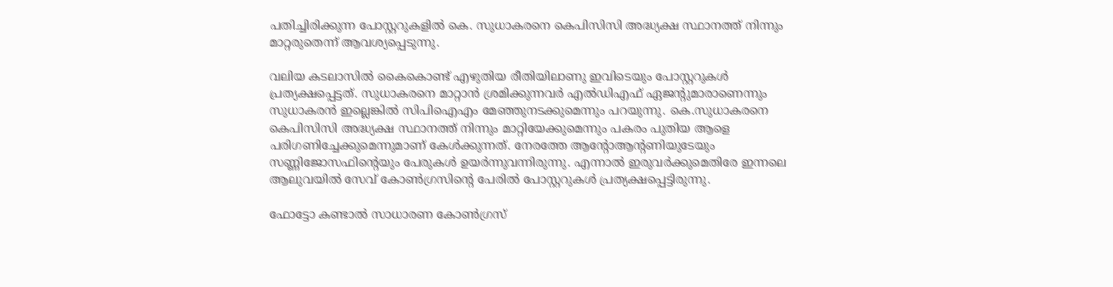പതിച്ചിരിക്കുന്ന പോസ്റ്ററുകളില്‍ കെ. സുധാകരനെ കെപിസിസി അദ്ധ്യക്ഷ സ്ഥാനത്ത് നിന്നും മാറ്റരുതെന്ന് ആവശ്യപ്പെടുന്നു.

വലിയ കടലാസില്‍ കൈകൊണ്ട് എഴുതിയ രീതിയിലാണു ഇവിടെയും പോസ്റ്ററുകള്‍ പ്രത്യക്ഷപ്പെട്ടത്. സുധാകരനെ മാറ്റാന്‍ ശ്രമിക്കുന്നവര്‍ എല്‍ഡിഎഫ് ഏജന്റുമാരാണെന്നും സുധാകരന്‍ ഇല്ലെങ്കില്‍ സിപിഐഎം മേഞ്ഞുനടക്കുമെന്നും പറയുന്നു. കെ.സുധാകരനെ കെപിസിസി അദ്ധ്യക്ഷ സ്ഥാനത്ത് നിന്നും മാറ്റിയേക്കുമെന്നും പകരം പുതിയ ആളെ പരിഗണിച്ചേക്കുമെന്നുമാണ് കേള്‍ക്കുന്നത്. നേരത്തേ ആന്റോആന്റണിയുടേയും സണ്ണിജോസഫിന്റെയും പേരുകള്‍ ഉയര്‍ന്നുവന്നിരുന്നു. എന്നാല്‍ ഇരുവര്‍ക്കുമെതിരേ ഇന്നലെ ആലുവയില്‍ സേവ് കോണ്‍ഗ്രസിന്റെ പേരില്‍ പോസ്റ്ററുകള്‍ പ്രത്യക്ഷപ്പെട്ടിരുന്നു.

ഫോട്ടോ കണ്ടാല്‍ സാധാരണ കോണ്‍ഗ്രസ്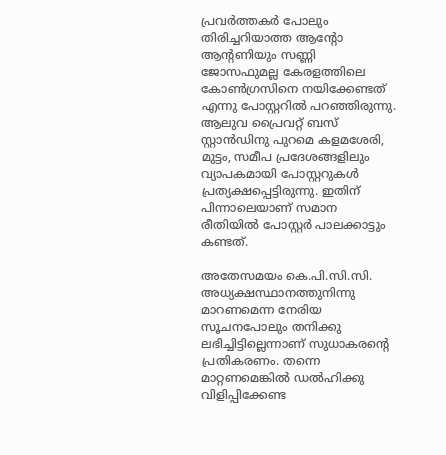പ്രവര്‍ത്തകര്‍ പോലും തിരിച്ചറിയാത്ത ആന്റോ ആന്റണിയും സണ്ണി ജോസഫുമല്ല കേരളത്തിലെ കോണ്‍ഗ്രസിനെ നയിക്കേണ്ടത് എന്നു പോസ്റ്ററില്‍ പറഞ്ഞിരുന്നു. ആലുവ പ്രൈവറ്റ് ബസ് സ്റ്റാന്‍ഡിനു പുറമെ കളമശേരി, മുട്ടം, സമീപ പ്രദേശങ്ങളിലും വ്യാപകമായി പോസ്റ്ററുകള്‍ പ്രത്യക്ഷപ്പെട്ടിരുന്നു. ഇതിന് പിന്നാലെയാണ് സമാന രീതിയില്‍ പോസ്റ്റര്‍ പാലക്കാട്ടും കണ്ടത്.

അതേസമയം കെ.പി.സി.സി. അധ്യക്ഷസ്ഥാനത്തുനിന്നു മാറണമെന്ന നേരിയ സൂചനപോലും തനിക്കു ലഭിച്ചിട്ടില്ലെന്നാണ് സുധാകരന്റെ പ്രതികരണം. തന്നെ മാറ്റണമെങ്കില്‍ ഡല്‍ഹിക്കു വിളിപ്പിക്കേണ്ട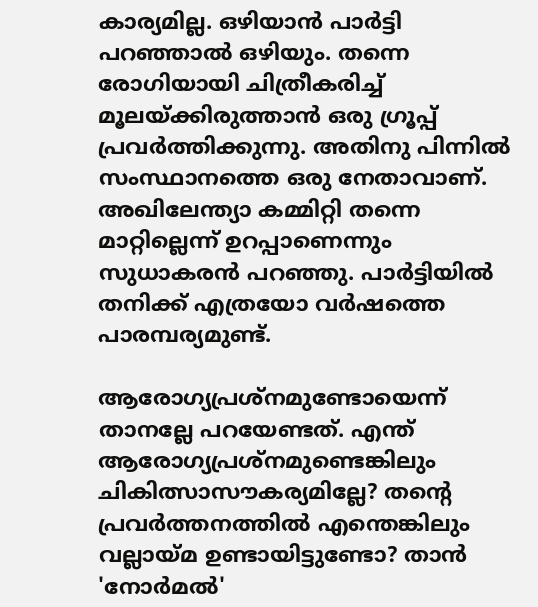കാര്യമില്ല. ഒഴിയാന്‍ പാര്‍ട്ടി പറഞ്ഞാല്‍ ഒഴിയും. തന്നെ രോഗിയായി ചിത്രീകരിച്ച് മൂലയ്ക്കിരുത്താന്‍ ഒരു ഗ്രൂപ്പ് പ്രവര്‍ത്തിക്കുന്നു. അതിനു പിന്നില്‍ സംസ്ഥാനത്തെ ഒരു നേതാവാണ്. അഖിലേന്ത്യാ കമ്മിറ്റി തന്നെ മാറ്റില്ലെന്ന് ഉറപ്പാണെന്നും സുധാകരന്‍ പറഞ്ഞു. പാര്‍ട്ടിയില്‍ തനിക്ക് എത്രയോ വര്‍ഷത്തെ പാരമ്പര്യമുണ്ട്.

ആരോഗ്യപ്രശ്‌നമുണ്ടോയെന്ന് താനല്ലേ പറയേണ്ടത്. എന്ത് ആരോഗ്യപ്രശ്‌നമുണ്ടെങ്കിലും ചികിത്സാസൗകര്യമില്ലേ? തന്റെ പ്രവര്‍ത്തനത്തില്‍ എന്തെങ്കിലും വല്ലായ്മ ഉണ്ടായിട്ടുണ്ടോ? താന്‍ 'നോര്‍മല്‍'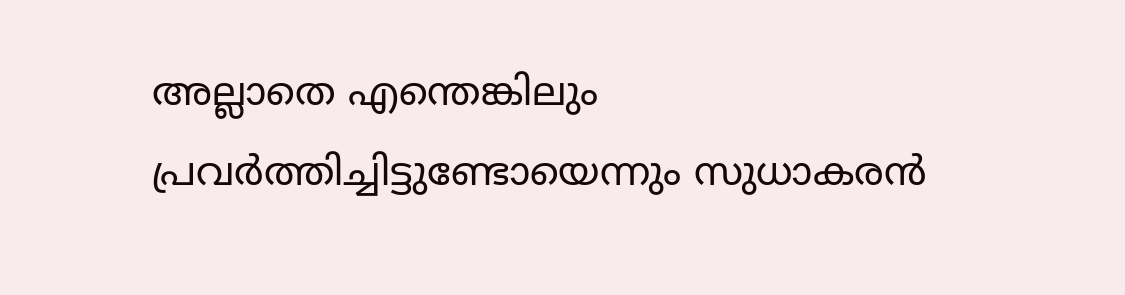അല്ലാതെ എന്തെങ്കിലും പ്രവര്‍ത്തിച്ചിട്ടുണ്ടോയെന്നും സുധാകരന്‍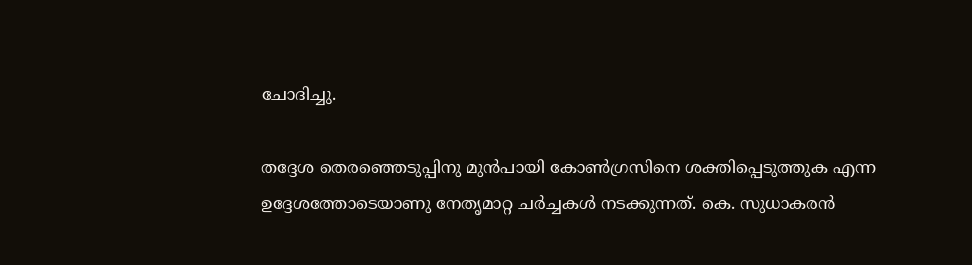ചോദിച്ചു.

തദ്ദേശ തെരഞ്ഞെടുപ്പിനു മുന്‍പായി കോണ്‍ഗ്രസിനെ ശക്തിപ്പെടുത്തുക എന്ന ഉദ്ദേശത്തോടെയാണു നേതൃമാറ്റ ചര്‍ച്ചകള്‍ നടക്കുന്നത്. കെ. സുധാകരന്‍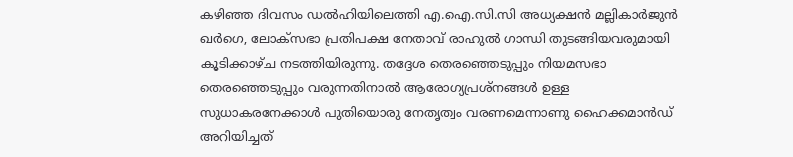കഴിഞ്ഞ ദിവസം ഡല്‍ഹിയിലെത്തി എ.ഐ.സി.സി അധ്യക്ഷന്‍ മല്ലികാര്‍ജുന്‍ ഖര്‍ഗെ, ലോക്‌സഭാ പ്രതിപക്ഷ നേതാവ് രാഹുല്‍ ഗാന്ധി തുടങ്ങിയവരുമായി കൂടിക്കാഴ്ച നടത്തിയിരുന്നു. തദ്ദേശ തെരഞ്ഞെടുപ്പും നിയമസഭാ തെരഞ്ഞെടുപ്പും വരുന്നതിനാല്‍ ആരോഗ്യപ്രശ്‌നങ്ങള്‍ ഉള്ള സുധാകരനേക്കാള്‍ പുതിയൊരു നേതൃത്വം വരണമെന്നാണു ഹൈക്കമാന്‍ഡ് അറിയിച്ചത്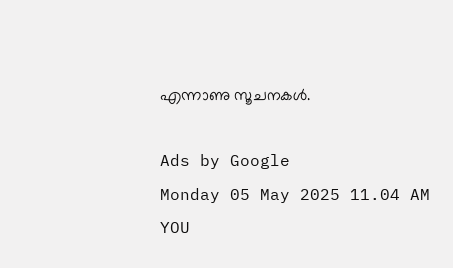എന്നാണു സൂചനകള്‍.

Ads by Google
Monday 05 May 2025 11.04 AM
YOU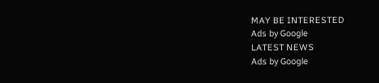MAY BE INTERESTED
Ads by Google
LATEST NEWS
Ads by Google